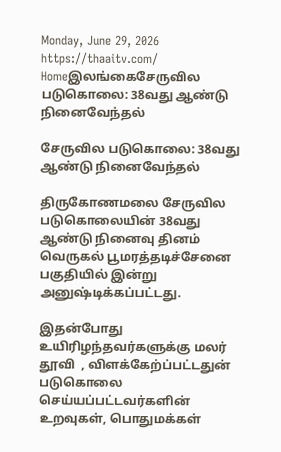Monday, June 29, 2026
https://thaaitv.com/
Homeஇலங்கைசேருவில படுகொலை: 38வது ஆண்டு நினைவேந்தல்

சேருவில படுகொலை: 38வது ஆண்டு நினைவேந்தல்

திருகோணமலை சேருவில படுகொலையின் 38வது ஆண்டு நினைவு தினம்
வெருகல் பூமரத்தடிச்சேனை பகுதியில் இன்று அனுஷ்டிக்கப்பட்டது.

இதன்போது உயிரிழந்தவர்களுக்கு மலர் தூவி  , விளக்கேற்ப்பட்டதுன்
படுகொலை செய்யப்பட்டவர்களின் உறவுகள், பொதுமக்கள்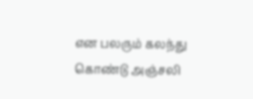என பலரும் கலந்து கொண்டு அஞ்சலி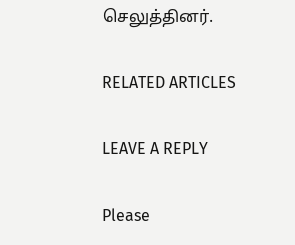செலுத்தினர்.

RELATED ARTICLES

LEAVE A REPLY

Please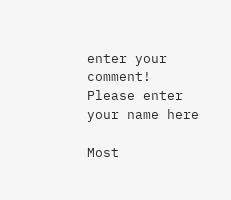enter your comment!
Please enter your name here

Most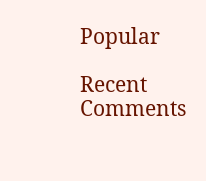Popular

Recent Comments